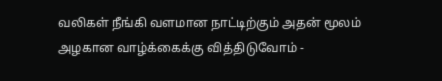வலிகள் நீங்கி வளமான நாட்டிற்கும் அதன் மூலம் அழகான வாழ்க்கைக்கு வித்திடுவோம் -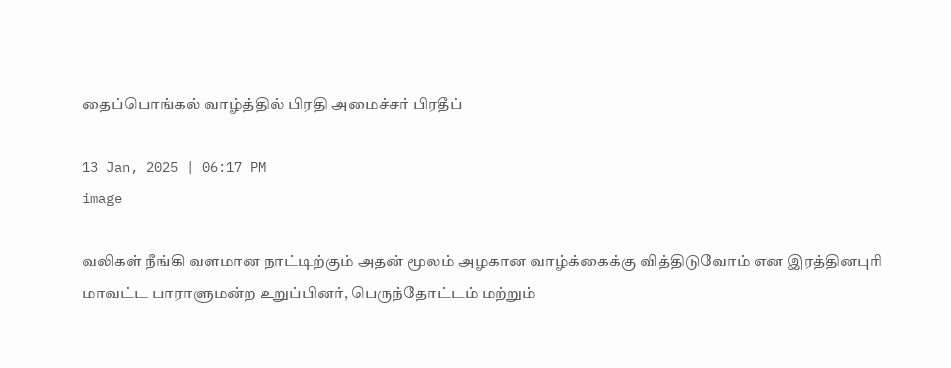தைப்பொங்கல் வாழ்த்தில் பிரதி அமைச்சர் பிரதீப்

13 Jan, 2025 | 06:17 PM
image

வலிகள் நீங்கி வளமான நாட்டிற்கும் அதன் மூலம் அழகான வாழ்க்கைக்கு வித்திடுவோம் என இரத்தினபுரி மாவட்ட பாராளுமன்ற உறுப்பினர், பெருந்தோட்டம் மற்றும்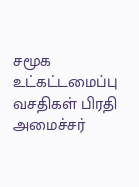சமூக உட்கட்டமைப்பு வசதிகள் பிரதி அமைச்சர்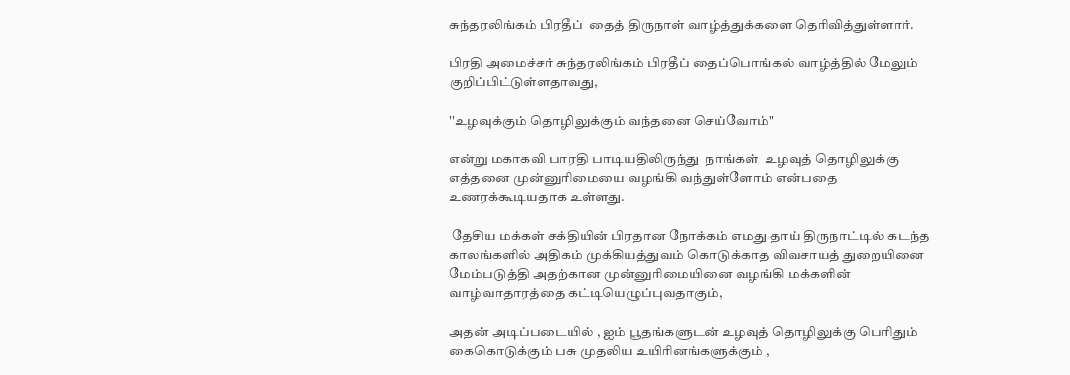சுந்தரலிங்கம் பிரதீப்  தைத் திருநாள் வாழ்த்துக்களை தெரிவித்துள்ளார்.

பிரதி அமைச்சர் சுந்தரலிங்கம் பிரதீப் தைப்பொங்கல் வாழ்த்தில் மேலும் குறிப்பிட்டுள்ளதாவது,

''உழவுக்கும் தொழிலுக்கும் வந்தனை செய்வோம்"

என்று மகாகவி பாரதி பாடியதிலிருந்து  நாங்கள்  உழவுத் தொழிலுக்கு எத்தனை முன்னுரிமையை வழங்கி வந்துள்ளோம் என்பதை உணரக்கூடியதாக உள்ளது.

 தேசிய மக்கள் சக்தியின் பிரதான நோக்கம் எமது தாய் திருநாட்டில் கடந்த காலங்களில் அதிகம் முக்கியத்துவம் கொடுக்காத விவசாயத் துறையினை மேம்படுத்தி அதற்கான முன்னுரிமையினை வழங்கி மக்களின் வாழ்வாதாரத்தை கட்டியெழுப்புவதாகும்,

அதன் அடிப்படையில் , ஐம் பூதங்களுடன் உழவுத் தொழிலுக்கு பெரிதும் கைகொடுக்கும் பசு முதலிய உயிரினங்களுக்கும் ,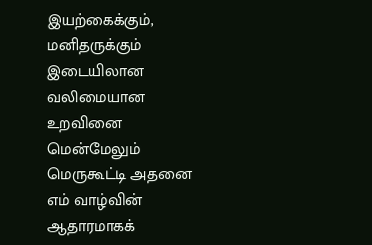இயற்கைக்கும், மனிதருக்கும் இடையிலான வலிமையான உறவினை மென்மேலும் மெருகூட்டி அதனை எம் வாழ்வின் ஆதாரமாகக்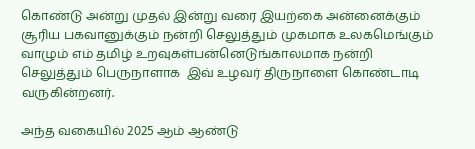கொண்டு அன்று முதல் இன்று வரை இயற்கை அன்னைக்கும் சூரிய பகவானுக்கும் நன்றி செலுத்தும் முகமாக உலகமெங்கும் வாழும் எம் தமிழ் உறவுகள்பன்னெடுங்காலமாக நன்றி செலுத்தும் பெருநாளாக  இவ் உழவர் திருநாளை கொண்டாடி வருகின்றனர்.

அந்த வகையில் 2025 ஆம் ஆண்டு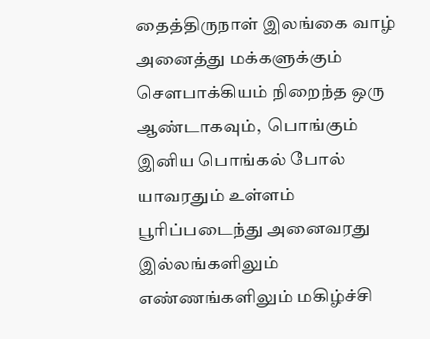தைத்திருநாள் இலங்கை வாழ்  அனைத்து மக்களுக்கும் செளபாக்கியம் நிறைந்த ஒரு ஆண்டாகவும்,  பொங்கும் இனிய பொங்கல் போல் யாவரதும் உள்ளம்  பூரிப்படைந்து அனைவரது இல்லங்களிலும் எண்ணங்களிலும் மகிழ்ச்சி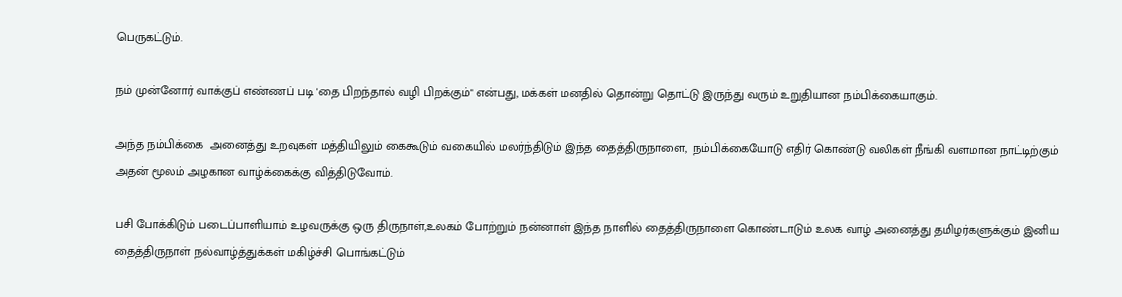பெருகட்டும்.

நம் முன்னோர் வாக்குப் எண்ணப் படி 'தை பிறந்தால் வழி பிறக்கும்" என்பது, மக்கள் மனதில் தொன்று தொட்டு இருந்து வரும் உறுதியான நம்பிக்கையாகும்.

அந்த நம்பிக்கை  அனைத்து உறவுகள் மத்தியிலும் கைகூடும் வகையில் மலர்ந்திடும் இந்த தைத்திருநாளை,  நம்பிக்கையோடு எதிர் கொண்டு வலிகள் நீங்கி வளமான நாட்டிற்கும் அதன் மூலம் அழகான வாழ்க்கைக்கு வித்திடுவோம்.

பசி போக்கிடும் படைப்பாளியாம் உழவருக்கு ஒரு திருநாள்,உலகம் போற்றும் நன்னாள் இந்த நாளில் தைத்திருநாளை கொண்டாடும் உலக வாழ் அனைத்து தமிழர்களுக்கும் இனிய தைத்திருநாள் நல்வாழ்த்துக்கள் மகிழ்ச்சி பொங்கட்டும்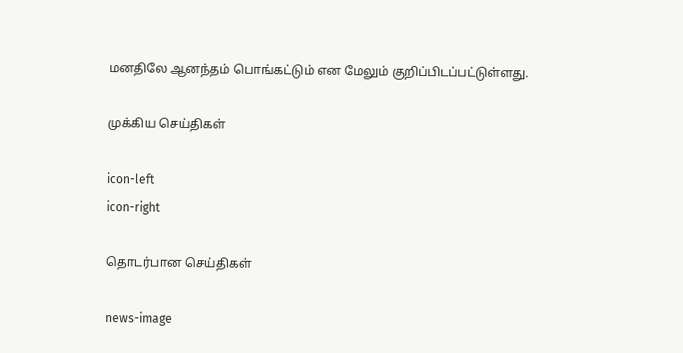மனதிலே ஆனந்தம் பொங்கட்டும் என மேலும் குறிப்பிடப்பட்டுள்ளது.

முக்கிய செய்திகள்

icon-left
icon-right

தொடர்பான செய்திகள்

news-image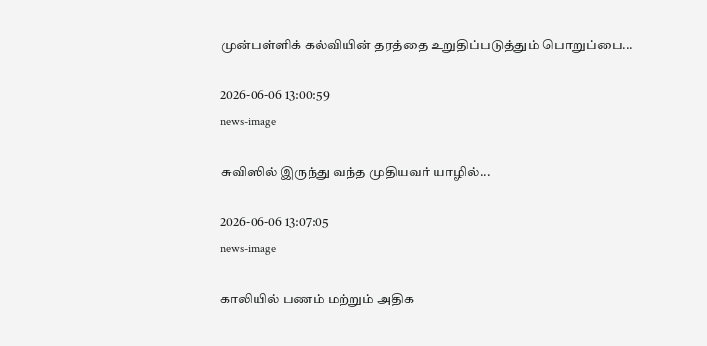முன்பள்ளிக் கல்வியின் தரத்தை உறுதிப்படுத்தும் பொறுப்பை...

2026-06-06 13:00:59
news-image

சுவிஸில் இருந்து வந்த முதியவர் யாழில்...

2026-06-06 13:07:05
news-image

காலியில் பணம் மற்றும் அதிக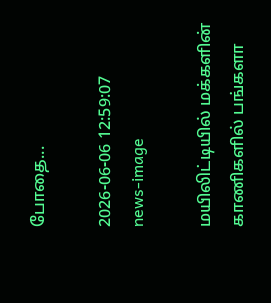போதை...

2026-06-06 12:59:07
news-image

மயிலிட்டியில் மக்களின் காணிகளில் பங்களா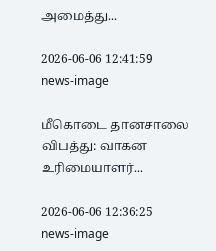அமைத்து...

2026-06-06 12:41:59
news-image

மீகொடை தானசாலை விபத்து: வாகன உரிமையாளர்...

2026-06-06 12:36:25
news-image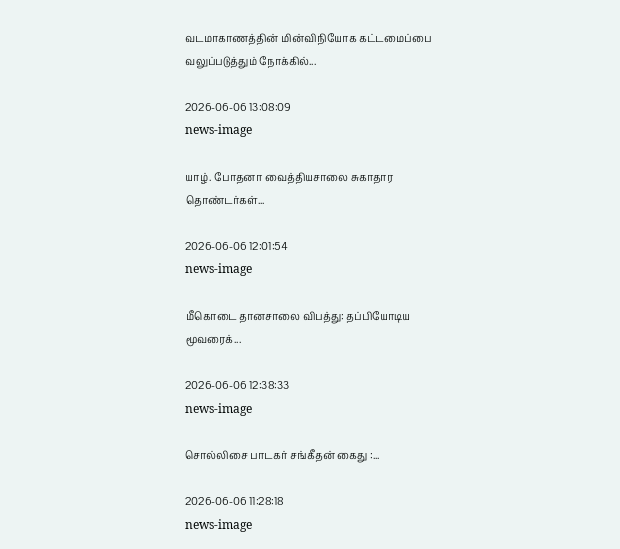வடமாகாணத்தின் மின்விநியோக கட்டமைப்பை வலுப்படுத்தும் நோக்கில்...

2026-06-06 13:08:09
news-image

யாழ். போதனா வைத்தியசாலை சுகாதார தொண்டர்கள்...

2026-06-06 12:01:54
news-image

மீகொடை தானசாலை விபத்து: தப்பியோடிய மூவரைக்...

2026-06-06 12:38:33
news-image

சொல்லிசை பாடகர் சங்கீதன் கைது :...

2026-06-06 11:28:18
news-image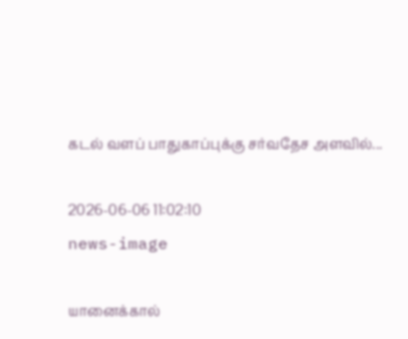கடல் வளப் பாதுகாப்புக்கு சர்வதேச அளவில்...

2026-06-06 11:02:10
news-image

யானைக்கால்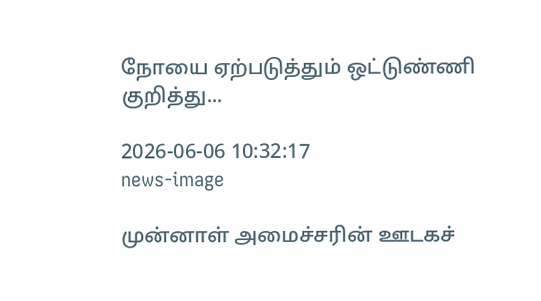நோயை ஏற்படுத்தும் ஒட்டுண்ணி குறித்து...

2026-06-06 10:32:17
news-image

முன்னாள் அமைச்சரின் ஊடகச்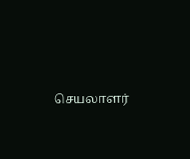செயலாளர்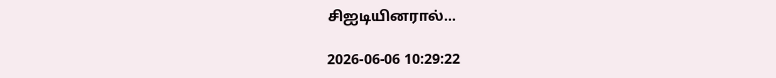சிஐடியினரால்...

2026-06-06 10:29:22